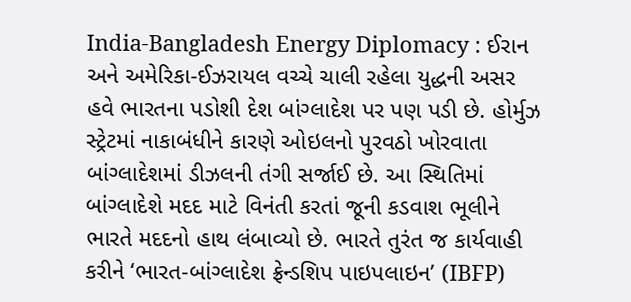India-Bangladesh Energy Diplomacy : ઈરાન અને અમેરિકા-ઈઝરાયલ વચ્ચે ચાલી રહેલા યુદ્ધની અસર હવે ભારતના પડોશી દેશ બાંગ્લાદેશ પર પણ પડી છે. હોર્મુઝ સ્ટ્રેટમાં નાકાબંધીને કારણે ઓઇલનો પુરવઠો ખોરવાતા બાંગ્લાદેશમાં ડીઝલની તંગી સર્જાઈ છે. આ સ્થિતિમાં બાંગ્લાદેશે મદદ માટે વિનંતી કરતાં જૂની કડવાશ ભૂલીને ભારતે મદદનો હાથ લંબાવ્યો છે. ભારતે તુરંત જ કાર્યવાહી કરીને ‘ભારત-બાંગ્લાદેશ ફ્રેન્ડશિપ પાઇપલાઇન’ (IBFP)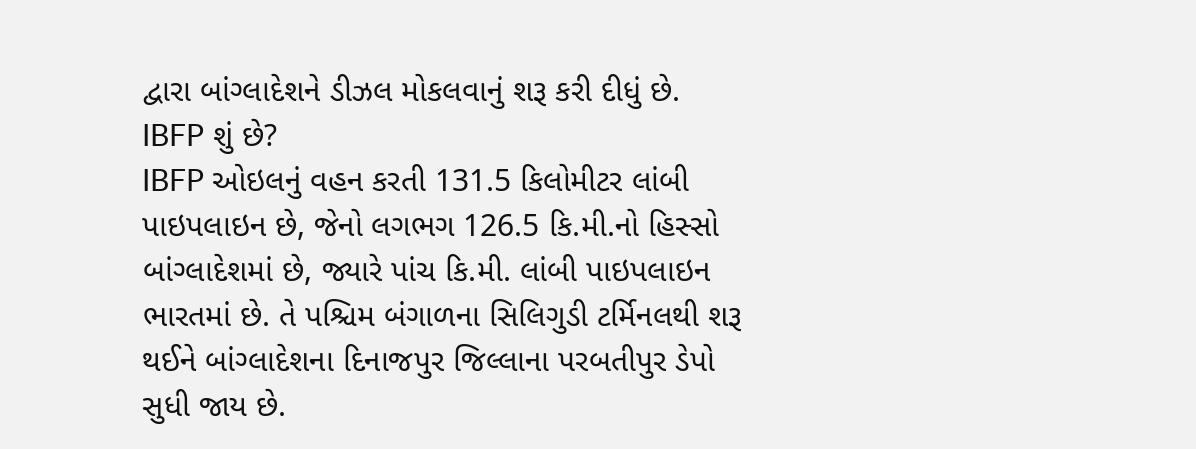દ્વારા બાંગ્લાદેશને ડીઝલ મોકલવાનું શરૂ કરી દીધું છે.
IBFP શું છે?
IBFP ઓઇલનું વહન કરતી 131.5 કિલોમીટર લાંબી પાઇપલાઇન છે, જેનો લગભગ 126.5 કિ.મી.નો હિસ્સો બાંગ્લાદેશમાં છે, જ્યારે પાંચ કિ.મી. લાંબી પાઇપલાઇન ભારતમાં છે. તે પશ્ચિમ બંગાળના સિલિગુડી ટર્મિનલથી શરૂ થઈને બાંગ્લાદેશના દિનાજપુર જિલ્લાના પરબતીપુર ડેપો સુધી જાય છે.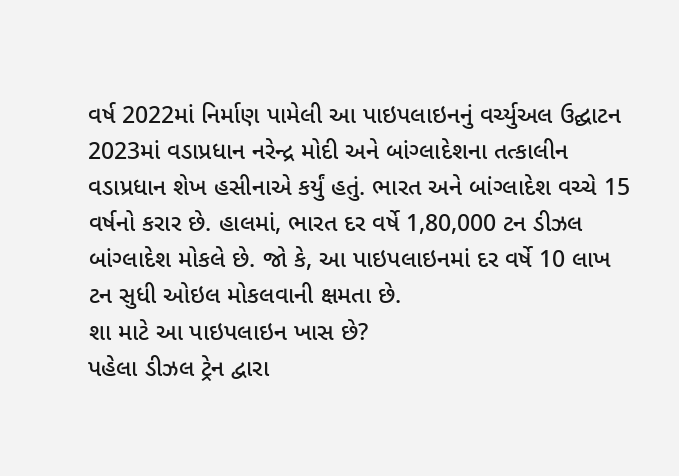વર્ષ 2022માં નિર્માણ પામેલી આ પાઇપલાઇનનું વર્ચ્યુઅલ ઉદ્ઘાટન 2023માં વડાપ્રધાન નરેન્દ્ર મોદી અને બાંગ્લાદેશના તત્કાલીન વડાપ્રધાન શેખ હસીનાએ કર્યું હતું. ભારત અને બાંગ્લાદેશ વચ્ચે 15 વર્ષનો કરાર છે. હાલમાં, ભારત દર વર્ષે 1,80,000 ટન ડીઝલ બાંગ્લાદેશ મોકલે છે. જો કે, આ પાઇપલાઇનમાં દર વર્ષે 10 લાખ ટન સુધી ઓઇલ મોકલવાની ક્ષમતા છે.
શા માટે આ પાઇપલાઇન ખાસ છે?
પહેલા ડીઝલ ટ્રેન દ્વારા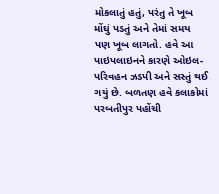મોકલાતું હતું, પરંતુ તે ખૂબ મોંઘું પડતું અને તેમાં સમય પણ ખૂબ લાગતો. હવે આ પાઇપલાઇનને કારણે ઓઇલ-પરિવહન ઝડપી અને સસ્તું થઈ ગયું છે. બળતણ હવે કલાકોમાં પરબતીપુર પહોંચી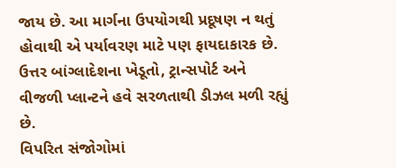જાય છે. આ માર્ગના ઉપયોગથી પ્રદૂષણ ન થતું હોવાથી એ પર્યાવરણ માટે પણ ફાયદાકારક છે. ઉત્તર બાંગ્લાદેશના ખેડૂતો, ટ્રાન્સપોર્ટ અને વીજળી પ્લાન્ટને હવે સરળતાથી ડીઝલ મળી રહ્યું છે.
વિપરિત સંજોગોમાં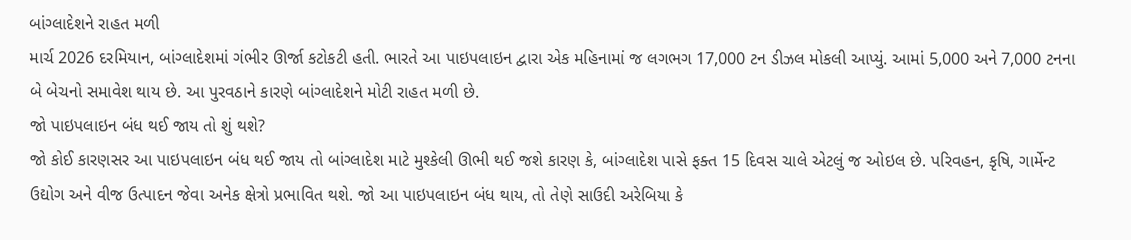બાંગ્લાદેશને રાહત મળી
માર્ચ 2026 દરમિયાન, બાંગ્લાદેશમાં ગંભીર ઊર્જા કટોકટી હતી. ભારતે આ પાઇપલાઇન દ્વારા એક મહિનામાં જ લગભગ 17,000 ટન ડીઝલ મોકલી આપ્યું. આમાં 5,000 અને 7,000 ટનના બે બેચનો સમાવેશ થાય છે. આ પુરવઠાને કારણે બાંગ્લાદેશને મોટી રાહત મળી છે.
જો પાઇપલાઇન બંધ થઈ જાય તો શું થશે?
જો કોઈ કારણસર આ પાઇપલાઇન બંધ થઈ જાય તો બાંગ્લાદેશ માટે મુશ્કેલી ઊભી થઈ જશે કારણ કે, બાંગ્લાદેશ પાસે ફક્ત 15 દિવસ ચાલે એટલું જ ઓઇલ છે. પરિવહન, કૃષિ, ગાર્મેન્ટ ઉદ્યોગ અને વીજ ઉત્પાદન જેવા અનેક ક્ષેત્રો પ્રભાવિત થશે. જો આ પાઇપલાઇન બંધ થાય, તો તેણે સાઉદી અરેબિયા કે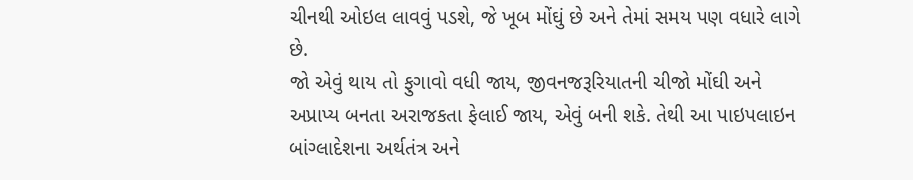ચીનથી ઓઇલ લાવવું પડશે, જે ખૂબ મોંઘું છે અને તેમાં સમય પણ વધારે લાગે છે.
જો એવું થાય તો ફુગાવો વધી જાય, જીવનજરૂરિયાતની ચીજો મોંઘી અને અપ્રાપ્ય બનતા અરાજકતા ફેલાઈ જાય, એવું બની શકે. તેથી આ પાઇપલાઇન બાંગ્લાદેશના અર્થતંત્ર અને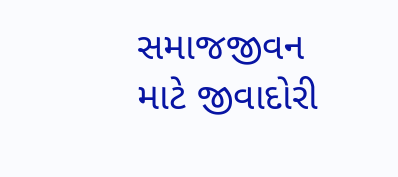સમાજજીવન માટે જીવાદોરી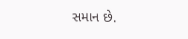સમાન છે.